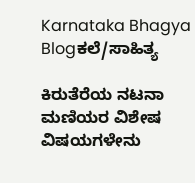Karnataka Bhagya
Blogಕಲೆ/ಸಾಹಿತ್ಯ

ಕಿರುತೆರೆಯ ನಟನಾ ಮಣಿಯರ ವಿಶೇಷ ವಿಷಯಗಳೇನು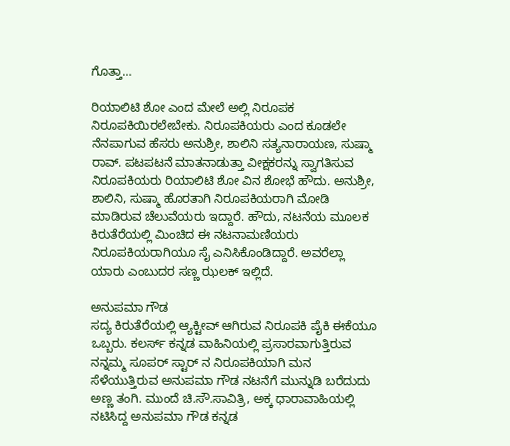ಗೊತ್ತಾ…

ರಿಯಾಲಿಟಿ ಶೋ ಎಂದ ಮೇಲೆ ಅಲ್ಲಿ ನಿರೂಪಕ ನಿರೂಪಕಿಯಿರಲೇಬೇಕು. ನಿರೂಪಕಿಯರು ಎಂದ ಕೂಡಲೇ ನೆನಪಾಗುವ ಹೆಸರು ಅನುಶ್ರೀ, ಶಾಲಿನಿ ಸತ್ಯನಾರಾಯಣ, ಸುಷ್ಮಾ ರಾವ್. ಪಟಪಟನೆ ಮಾತನಾಡುತ್ತಾ ವೀಕ್ಷಕರನ್ನು ಸ್ವಾಗತಿಸುವ ನಿರೂಪಕಿಯರು ರಿಯಾಲಿಟಿ ಶೋ ವಿನ ಶೋಭೆ ಹೌದು. ಅನುಶ್ರೀ, ಶಾಲಿನಿ, ಸುಷ್ಮಾ ಹೊರತಾಗಿ ನಿರೂಪಕಿಯರಾಗಿ ಮೋಡಿ ಮಾಡಿರುವ ಚೆಲುವೆಯರು ಇದ್ದಾರೆ. ಹೌದು, ನಟನೆಯ ಮೂಲಕ ಕಿರುತೆರೆಯಲ್ಲಿ ಮಿಂಚಿದ ಈ ನಟನಾಮಣಿಯರು ನಿರೂಪಕಿಯರಾಗಿಯೂ ಸೈ ಎನಿಸಿಕೊಂಡಿದ್ದಾರೆ. ಅವರೆಲ್ಲಾ ಯಾರು ಎಂಬುದರ ಸಣ್ಣ ಝಲಕ್ ಇಲ್ಲಿದೆ.

ಅನುಪಮಾ ಗೌಡ
ಸದ್ಯ ಕಿರುತೆರೆಯಲ್ಲಿ ಆ್ಯಕ್ಟೀವ್ ಆಗಿರುವ ನಿರೂಪಕಿ ಪೈಕಿ ಈಕೆಯೂ ಒಬ್ಬರು. ಕಲರ್ಸ್ ಕನ್ನಡ ವಾಹಿನಿಯಲ್ಲಿ ಪ್ರಸಾರವಾಗುತ್ತಿರುವ ನನ್ನಮ್ಮ ಸೂಪರ್ ಸ್ಟಾರ್ ನ ನಿರೂಪಕಿಯಾಗಿ ಮನ ಸೆಳೆಯುತ್ತಿರುವ ಅನುಪಮಾ ಗೌಡ ನಟನೆಗೆ ಮುನ್ನುಡಿ ಬರೆದುದು ಅಣ್ಣ ತಂಗಿ. ಮುಂದೆ ಚಿ.ಸೌ.ಸಾವಿತ್ರಿ, ಅಕ್ಕ ಧಾರಾವಾಹಿಯಲ್ಲಿ ನಟಿಸಿದ್ದ ಅನುಪಮಾ ಗೌಡ ಕನ್ನಡ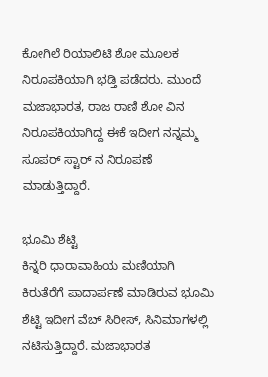ಕೋಗಿಲೆ ರಿಯಾಲಿಟಿ ಶೋ ಮೂಲಕ ನಿರೂಪಕಿಯಾಗಿ ಭಡ್ತಿ ಪಡೆದರು. ಮುಂದೆ ಮಜಾಭಾರತ, ರಾಜ ರಾಣಿ ಶೋ ವಿನ ನಿರೂಪಕಿಯಾಗಿದ್ದ ಈಕೆ ಇದೀಗ ನನ್ನಮ್ಮ ಸೂಪರ್ ಸ್ಟಾರ್ ನ ನಿರೂಪಣೆ ಮಾಡುತ್ತಿದ್ದಾರೆ.

ಭೂಮಿ ಶೆಟ್ಟಿ
ಕಿನ್ನರಿ ಧಾರಾವಾಹಿಯ ಮಣಿಯಾಗಿ ಕಿರುತೆರೆಗೆ ಪಾದಾರ್ಪಣೆ ಮಾಡಿರುವ ಭೂಮಿ ಶೆಟ್ಟಿ ಇದೀಗ ವೆಬ್ ಸಿರೀಸ್, ಸಿನಿಮಾಗಳಲ್ಲಿ ನಟಿಸುತ್ತಿದ್ದಾರೆ. ಮಜಾಭಾರತ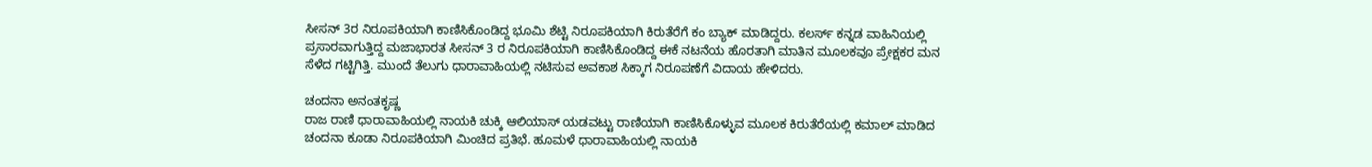ಸೀಸನ್ 3ರ ನಿರೂಪಕಿಯಾಗಿ ಕಾಣಿಸಿಕೊಂಡಿದ್ದ ಭೂಮಿ ಶೆಟ್ಟಿ ನಿರೂಪಕಿಯಾಗಿ ಕಿರುತೆರೆಗೆ ಕಂ ಬ್ಯಾಕ್ ಮಾಡಿದ್ದರು. ಕಲರ್ಸ್ ಕನ್ನಡ ವಾಹಿನಿಯಲ್ಲಿ ಪ್ರಸಾರವಾಗುತ್ತಿದ್ದ ಮಜಾಭಾರತ ಸೀಸನ್ 3 ರ ನಿರೂಪಕಿಯಾಗಿ ಕಾಣಿಸಿಕೊಂಡಿದ್ದ ಈಕೆ ನಟನೆಯ ಹೊರತಾಗಿ ಮಾತಿನ ಮೂಲಕವೂ ಪ್ರೇಕ್ಷಕರ ಮನ ಸೆಳೆದ ಗಟ್ಟಿಗಿತ್ತಿ. ಮುಂದೆ ತೆಲುಗು ಧಾರಾವಾಹಿಯಲ್ಲಿ ನಟಿಸುವ ಅವಕಾಶ ಸಿಕ್ಕಾಗ ನಿರೂಪಣೆಗೆ ವಿದಾಯ ಹೇಳಿದರು.

ಚಂದನಾ ಅನಂತಕೃಷ್ಣ
ರಾಜ ರಾಣಿ ಧಾರಾವಾಹಿಯಲ್ಲಿ ನಾಯಕಿ ಚುಕ್ಕಿ ಆಲಿಯಾಸ್ ಯಡವಟ್ಟು ರಾಣಿಯಾಗಿ ಕಾಣಿಸಿಕೊಳ್ಳುವ ಮೂಲಕ ಕಿರುತೆರೆಯಲ್ಲಿ ಕಮಾಲ್ ಮಾಡಿದ ಚಂದನಾ ಕೂಡಾ ನಿರೂಪಕಿಯಾಗಿ ಮಿಂಚಿದ ಪ್ರತಿಭೆ. ಹೂಮಳೆ ಧಾರಾವಾಹಿಯಲ್ಲಿ ನಾಯಕಿ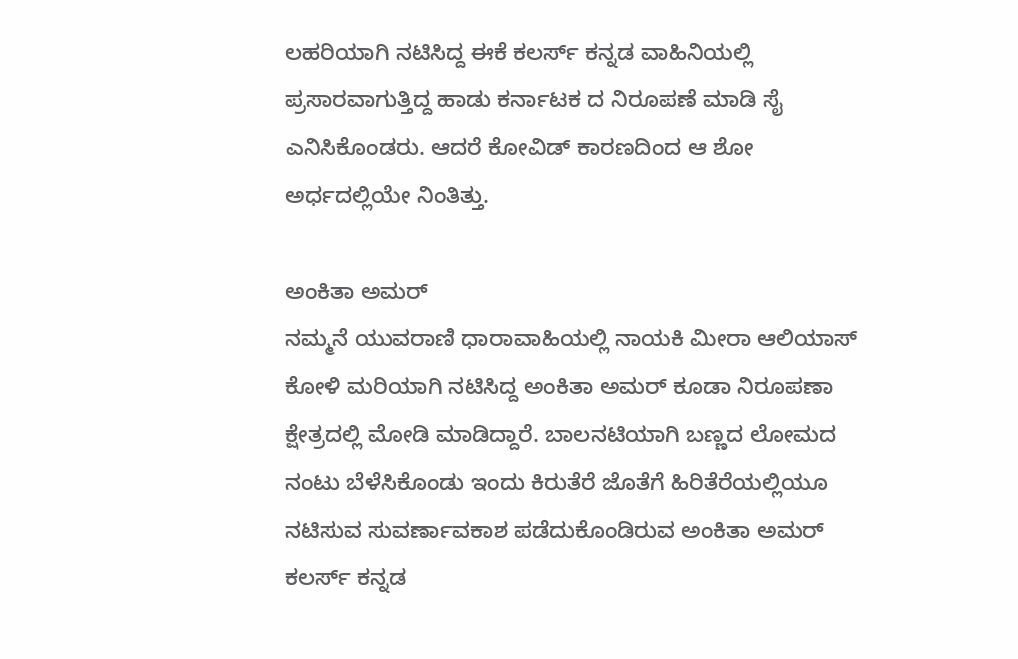ಲಹರಿಯಾಗಿ ನಟಿಸಿದ್ದ ಈಕೆ ಕಲರ್ಸ್ ಕನ್ನಡ ವಾಹಿನಿಯಲ್ಲಿ ಪ್ರಸಾರವಾಗುತ್ತಿದ್ದ ಹಾಡು ಕರ್ನಾಟಕ ದ ನಿರೂಪಣೆ ಮಾಡಿ ಸೈ ಎನಿಸಿಕೊಂಡರು. ಆದರೆ ಕೋವಿಡ್ ಕಾರಣದಿಂದ ಆ ಶೋ ಅರ್ಧದಲ್ಲಿಯೇ ನಿಂತಿತ್ತು.

ಅಂಕಿತಾ ಅಮರ್
ನಮ್ಮನೆ ಯುವರಾಣಿ ಧಾರಾವಾಹಿಯಲ್ಲಿ ನಾಯಕಿ ಮೀರಾ ಆಲಿಯಾಸ್ ಕೋಳಿ ಮರಿಯಾಗಿ ನಟಿಸಿದ್ದ ಅಂಕಿತಾ ಅಮರ್ ಕೂಡಾ ನಿರೂಪಣಾ ಕ್ಷೇತ್ರದಲ್ಲಿ ಮೋಡಿ ಮಾಡಿದ್ದಾರೆ. ಬಾಲನಟಿಯಾಗಿ ಬಣ್ಣದ ಲೋಮದ ನಂಟು ಬೆಳೆಸಿಕೊಂಡು ಇಂದು ಕಿರುತೆರೆ ಜೊತೆಗೆ ಹಿರಿತೆರೆಯಲ್ಲಿಯೂ ನಟಿಸುವ ಸುವರ್ಣಾವಕಾಶ ಪಡೆದುಕೊಂಡಿರುವ ಅಂಕಿತಾ ಅಮರ್ ಕಲರ್ಸ್ ಕನ್ನಡ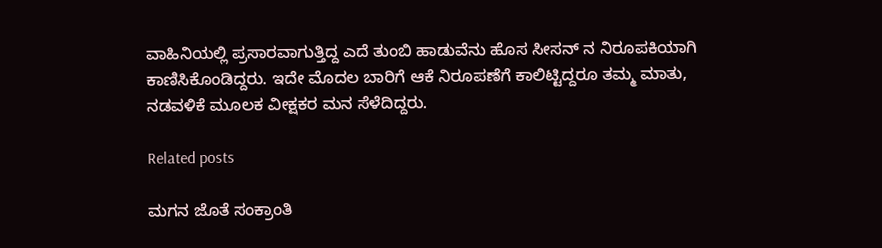ವಾಹಿನಿಯಲ್ಲಿ ಪ್ರಸಾರವಾಗುತ್ತಿದ್ದ ಎದೆ ತುಂಬಿ ಹಾಡುವೆನು ಹೊಸ ಸೀಸನ್ ನ ನಿರೂಪಕಿಯಾಗಿ ಕಾಣಿಸಿಕೊಂಡಿದ್ದರು. ಇದೇ ಮೊದಲ ಬಾರಿಗೆ ಆಕೆ ನಿರೂಪಣೆಗೆ ಕಾಲಿಟ್ಟಿದ್ದರೂ ತಮ್ಮ ಮಾತು, ನಡವಳಿಕೆ ಮೂಲಕ ವೀಕ್ಷಕರ ಮನ ಸೆಳೆದಿದ್ದರು.

Related posts

ಮಗನ‌ ಜೊತೆ ಸಂಕ್ರಾಂತಿ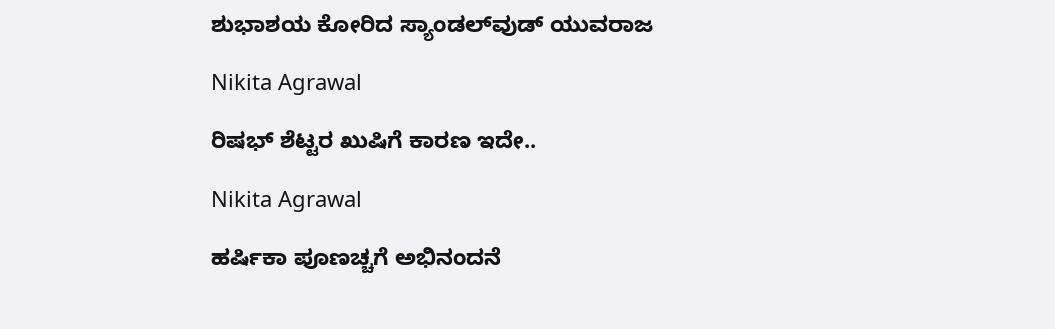ಶುಭಾಶಯ ಕೋರಿದ ಸ್ಯಾಂಡಲ್‌ವುಡ್ ಯುವರಾಜ

Nikita Agrawal

ರಿಷಭ್ ಶೆಟ್ಟರ ಖುಷಿಗೆ ಕಾರಣ ಇದೇ..

Nikita Agrawal

ಹರ್ಷಿಕಾ ಪೂಣಚ್ಚಗೆ ಅಭಿನಂದನೆ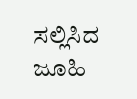ಸಲ್ಲಿಸಿದ ಜೂಹಿ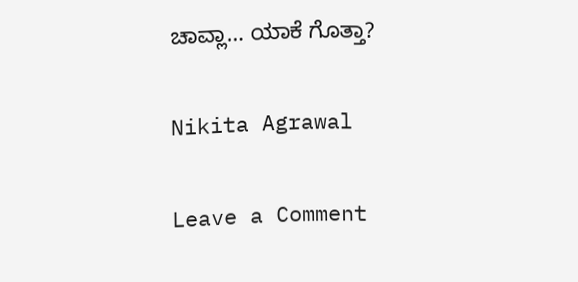ಚಾವ್ಲಾ… ಯಾಕೆ ಗೊತ್ತಾ?

Nikita Agrawal

Leave a Comment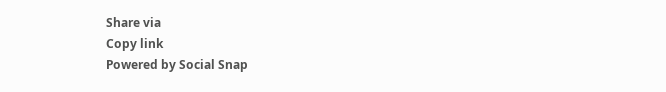Share via
Copy link
Powered by Social Snap